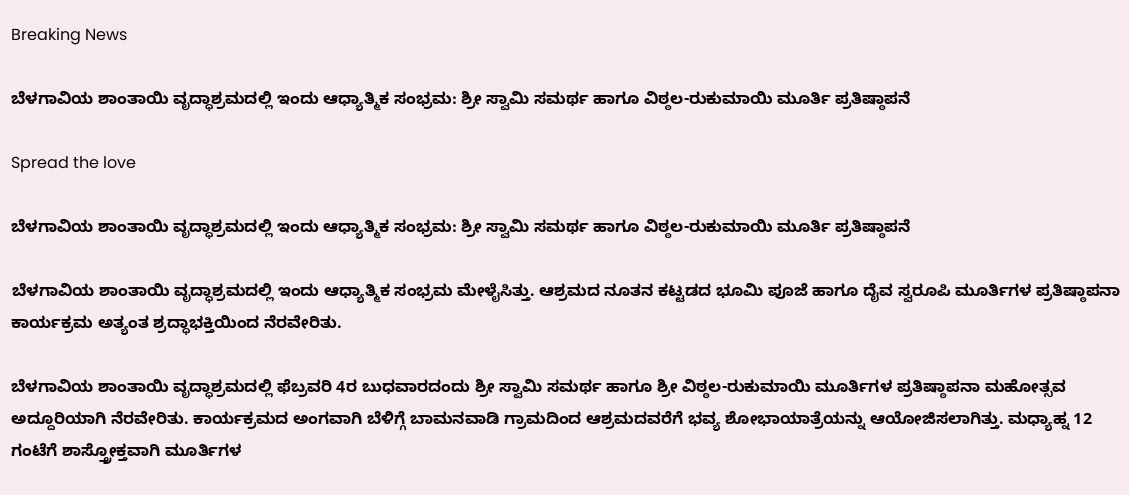Breaking News

ಬೆಳಗಾವಿಯ ಶಾಂತಾಯಿ ವೃದ್ಧಾಶ್ರಮದಲ್ಲಿ ಇಂದು ಆಧ್ಯಾತ್ಮಿಕ ಸಂಭ್ರಮ: ಶ್ರೀ ಸ್ವಾಮಿ ಸಮರ್ಥ ಹಾಗೂ ವಿಠ್ಠಲ-ರುಕುಮಾಯಿ ಮೂರ್ತಿ ಪ್ರತಿಷ್ಠಾಪನೆ

Spread the love

ಬೆಳಗಾವಿಯ ಶಾಂತಾಯಿ ವೃದ್ಧಾಶ್ರಮದಲ್ಲಿ ಇಂದು ಆಧ್ಯಾತ್ಮಿಕ ಸಂಭ್ರಮ: ಶ್ರೀ ಸ್ವಾಮಿ ಸಮರ್ಥ ಹಾಗೂ ವಿಠ್ಠಲ-ರುಕುಮಾಯಿ ಮೂರ್ತಿ ಪ್ರತಿಷ್ಠಾಪನೆ

ಬೆಳಗಾವಿಯ ಶಾಂತಾಯಿ ವೃದ್ಧಾಶ್ರಮದಲ್ಲಿ ಇಂದು ಆಧ್ಯಾತ್ಮಿಕ ಸಂಭ್ರಮ ಮೇಳೈಸಿತ್ತು. ಆಶ್ರಮದ ನೂತನ ಕಟ್ಟಡದ ಭೂಮಿ ಪೂಜೆ ಹಾಗೂ ದೈವ ಸ್ವರೂಪಿ ಮೂರ್ತಿಗಳ ಪ್ರತಿಷ್ಠಾಪನಾ ಕಾರ್ಯಕ್ರಮ ಅತ್ಯಂತ ಶ್ರದ್ಧಾಭಕ್ತಿಯಿಂದ ನೆರವೇರಿತು.

ಬೆಳಗಾವಿಯ ಶಾಂತಾಯಿ ವೃದ್ಧಾಶ್ರಮದಲ್ಲಿ ಫೆಬ್ರವರಿ 4ರ ಬುಧವಾರದಂದು ಶ್ರೀ ಸ್ವಾಮಿ ಸಮರ್ಥ ಹಾಗೂ ಶ್ರೀ ವಿಠ್ಠಲ-ರುಕುಮಾಯಿ ಮೂರ್ತಿಗಳ ಪ್ರತಿಷ್ಠಾಪನಾ ಮಹೋತ್ಸವ ಅದ್ದೂರಿಯಾಗಿ ನೆರವೇರಿತು. ಕಾರ್ಯಕ್ರಮದ ಅಂಗವಾಗಿ ಬೆಳಿಗ್ಗೆ ಬಾಮನವಾಡಿ ಗ್ರಾಮದಿಂದ ಆಶ್ರಮದವರೆಗೆ ಭವ್ಯ ಶೋಭಾಯಾತ್ರೆಯನ್ನು ಆಯೋಜಿಸಲಾಗಿತ್ತು. ಮಧ್ಯಾಹ್ನ 12 ಗಂಟೆಗೆ ಶಾಸ್ತ್ರೋಕ್ತವಾಗಿ ಮೂರ್ತಿಗಳ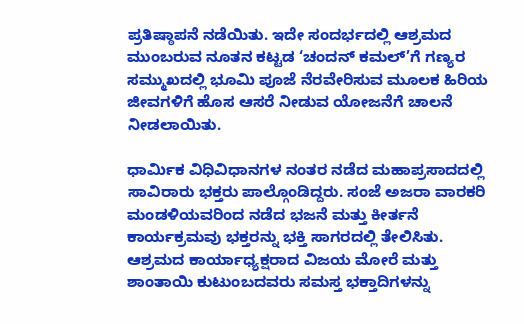ಪ್ರತಿಷ್ಠಾಪನೆ ನಡೆಯಿತು. ಇದೇ ಸಂದರ್ಭದಲ್ಲಿ ಆಶ್ರಮದ ಮುಂಬರುವ ನೂತನ ಕಟ್ಟಡ ‘ಚಂದನ್ ಕಮಲ್’ಗೆ ಗಣ್ಯರ ಸಮ್ಮುಖದಲ್ಲಿ ಭೂಮಿ ಪೂಜೆ ನೆರವೇರಿಸುವ ಮೂಲಕ ಹಿರಿಯ ಜೀವಗಳಿಗೆ ಹೊಸ ಆಸರೆ ನೀಡುವ ಯೋಜನೆಗೆ ಚಾಲನೆ ನೀಡಲಾಯಿತು.

ಧಾರ್ಮಿಕ ವಿಧಿವಿಧಾನಗಳ ನಂತರ ನಡೆದ ಮಹಾಪ್ರಸಾದದಲ್ಲಿ ಸಾವಿರಾರು ಭಕ್ತರು ಪಾಲ್ಗೊಂಡಿದ್ದರು. ಸಂಜೆ ಅಜರಾ ವಾರಕರಿ ಮಂಡಳಿಯವರಿಂದ ನಡೆದ ಭಜನೆ ಮತ್ತು ಕೀರ್ತನೆ ಕಾರ್ಯಕ್ರಮವು ಭಕ್ತರನ್ನು ಭಕ್ತಿ ಸಾಗರದಲ್ಲಿ ತೇಲಿಸಿತು. ಆಶ್ರಮದ ಕಾರ್ಯಾಧ್ಯಕ್ಷರಾದ ವಿಜಯ ಮೋರೆ ಮತ್ತು ಶಾಂತಾಯಿ ಕುಟುಂಬದವರು ಸಮಸ್ತ ಭಕ್ತಾದಿಗಳನ್ನು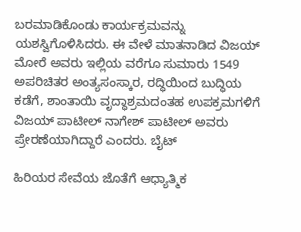ಬರಮಾಡಿಕೊಂಡು ಕಾರ್ಯಕ್ರಮವನ್ನು ಯಶಸ್ವಿಗೊಳಿಸಿದರು. ಈ ವೇಳೆ ಮಾತನಾಡಿದ ವಿಜಯ್ ಮೋರೆ ಅವರು ಇಲ್ಲಿಯ ವರೆಗೂ ಸುಮಾರು 1549 ಅಪರಿಚಿತರ ಅಂತ್ಯಸಂಸ್ಕಾರ, ರದ್ಧಿಯಿಂದ ಬುದ್ಧಿಯ ಕಡೆಗೆ, ಶಾಂತಾಯಿ ವೃದ್ಧಾಶ್ರಮದಂತಹ ಉಪಕ್ರಮಗಳಿಗೆ ವಿಜಯ್ ಪಾಟೀಲ್ ನಾಗೇಶ್ ಪಾಟೀಲ್ ಅವರು ಪ್ರೇರಣೆಯಾಗಿದ್ದಾರೆ ಎಂದರು. ಬೈಟ್

ಹಿರಿಯರ ಸೇವೆಯ ಜೊತೆಗೆ ಆಧ್ಯಾತ್ಮಿಕ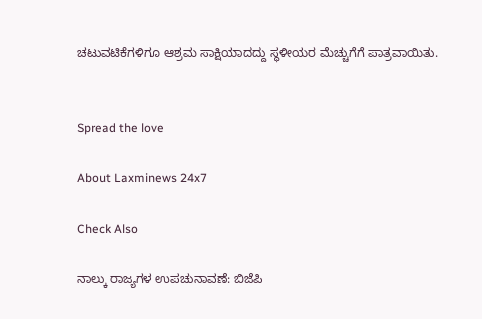ಚಟುವಟಿಕೆಗಳಿಗೂ ಆಶ್ರಮ ಸಾಕ್ಷಿಯಾದದ್ದು ಸ್ಥಳೀಯರ ಮೆಚ್ಚುಗೆಗೆ ಪಾತ್ರವಾಯಿತು.


Spread the love

About Laxminews 24x7

Check Also

ನಾಲ್ಕು ರಾಜ್ಯಗಳ ಉಪಚುನಾವಣೆ: ಬಿಜೆಪಿ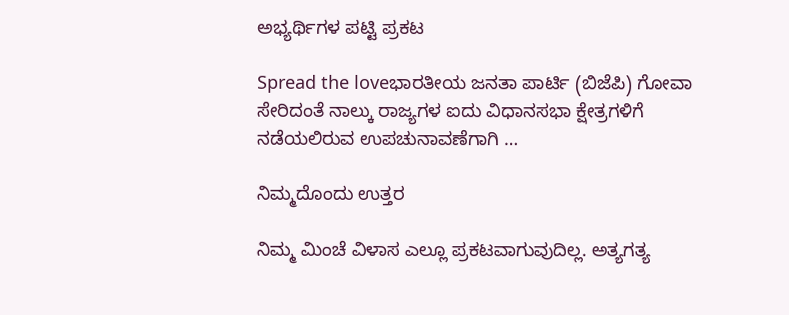ಅಭ್ಯರ್ಥಿಗಳ ಪಟ್ಟಿ ಪ್ರಕಟ

Spread the loveಭಾರತೀಯ ಜನತಾ ಪಾರ್ಟಿ (ಬಿಜೆಪಿ) ಗೋವಾ ಸೇರಿದಂತೆ ನಾಲ್ಕು ರಾಜ್ಯಗಳ ಐದು ವಿಧಾನಸಭಾ ಕ್ಷೇತ್ರಗಳಿಗೆ ನಡೆಯಲಿರುವ ಉಪಚುನಾವಣೆಗಾಗಿ …

ನಿಮ್ಮದೊಂದು ಉತ್ತರ

ನಿಮ್ಮ ಮಿಂಚೆ ವಿಳಾಸ ಎಲ್ಲೂ ಪ್ರಕಟವಾಗುವುದಿಲ್ಲ. ಅತ್ಯಗತ್ಯ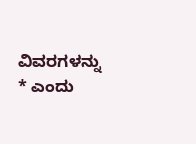ವಿವರಗಳನ್ನು * ಎಂದು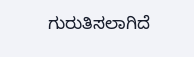ಗುರುತಿಸಲಾಗಿದೆ